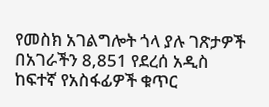የመስክ አገልግሎት ጎላ ያሉ ገጽታዎች
በአገራችን 8,851 የደረሰ አዲስ ከፍተኛ የአስፋፊዎች ቁጥር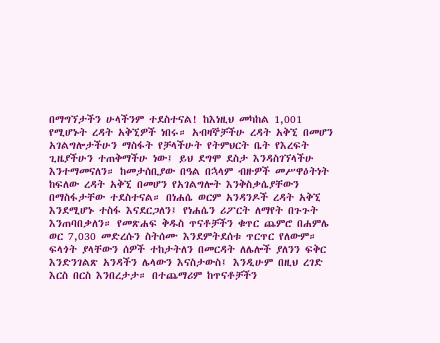በማግኘታችን ሁላችንም ተደስተናል! ከእነዚህ መካከል 1,001 የሚሆኑት ረዳት አቅኚዎች ነበሩ። አብዛኞቻችሁ ረዳት አቅኚ በመሆን አገልግሎታችሁን ማስፋት የቻላችሁት የትምህርት ቤት የእረፍት ጊዜያችሁን ተጠቅማችሁ ነው፤ ይህ ደግሞ ደስታ እንዳስገኘላችሁ እንተማመናለን። ከመታሰቢያው በዓል በኋላም ብዙዎች መሥዋዕትነት ከፍለው ረዳት አቅኚ በመሆን የአገልግሎት እንቅስቃሴያቸውን በማስፋታቸው ተደስተናል። በነሐሴ ወርም አንዳንዶች ረዳት አቅኚ እንደሚሆኑ ተስፋ እናደርጋለን፤ የነሐሴን ሪፖርት ለማየት በጉጉት እንጠባበቃለን። የመጽሐፍ ቅዱስ ጥናቶቻችን ቁጥር ጨምሮ በሐምሌ ወር 7,030 መድረሱን ስትሰሙ እንደምትደሰቱ ጥርጥር የለውም። ፍላጎት ያላቸውን ሰዎች ተከታትለን በመርዳት ለሌሎች ያለንን ፍቅር እንድንገልጽ አንዳችን ሌላውን እናስታውስ፤ እንዲሁም በዚህ ረገድ እርስ በርስ እንበረታታ። በተጨማሪም ከጥናቶቻችን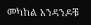መካከል አንዳንዶቹ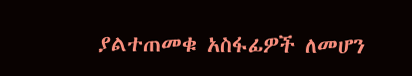ያልተጠመቁ አስፋፊዎች ለመሆን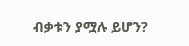ብቃቱን ያሟሉ ይሆን?